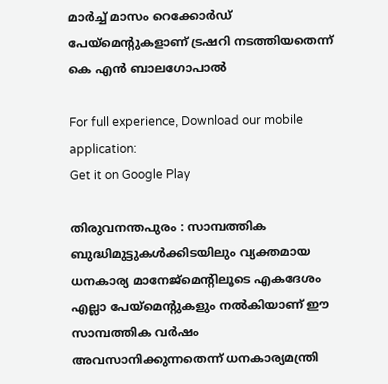മാര്‍ച്ച്‌ മാസം റെക്കോര്‍ഡ് പേയ്മെന്റുകളാണ് ട്രഷറി നടത്തിയതെന്ന് കെ എന്‍ ബാലഗോപാല്‍

For full experience, Download our mobile application:
Get it on Google Play

തിരുവനന്തപുരം : സാമ്പത്തിക ബുദ്ധിമുട്ടുകള്‍ക്കിടയിലും വ്യക്തമായ ധനകാര്യ മാനേജ്മെന്റിലൂടെ എകദേശം എല്ലാ പേയ്മെന്റുകളും നല്‍കിയാണ് ഈ സാമ്പത്തിക വര്‍ഷം അവസാനിക്കുന്നതെന്ന് ധനകാര്യമന്ത്രി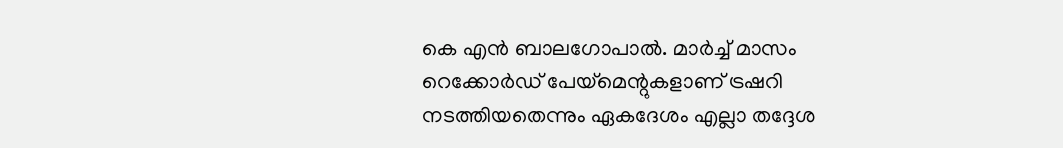കെ എന്‍ ബാലഗോപാല്‍. മാര്‍ച്ച്‌ മാസം റെക്കോര്‍ഡ് പേയ്മെന്റുകളാണ് ട്രഷറി നടത്തിയതെന്നും ഏകദേശം എല്ലാ തദ്ദേശ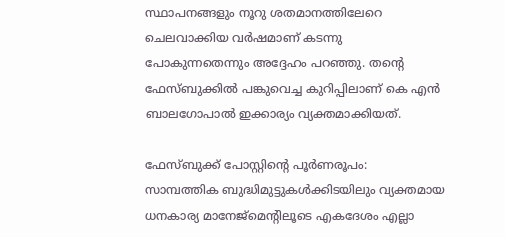സ്ഥാപനങ്ങളും നൂറു ശതമാനത്തിലേറെ ചെലവാക്കിയ വര്‍ഷമാണ് കടന്നു പോകുന്നതെന്നും അദ്ദേഹം പറഞ്ഞു. തന്റെ ഫേസ്ബുക്കില്‍ പങ്കുവെച്ച കുറിപ്പിലാണ് കെ എന്‍ ബാലഗോപാല്‍ ഇക്കാര്യം വ്യക്തമാക്കിയത്.

ഫേസ്ബുക്ക് പോസ്റ്റിന്റെ പൂര്‍ണരൂപം:
സാമ്പത്തിക ബുദ്ധിമുട്ടുകള്‍ക്കിടയിലും വ്യക്തമായ ധനകാര്യ മാനേജ്മെന്റിലൂടെ എകദേശം എല്ലാ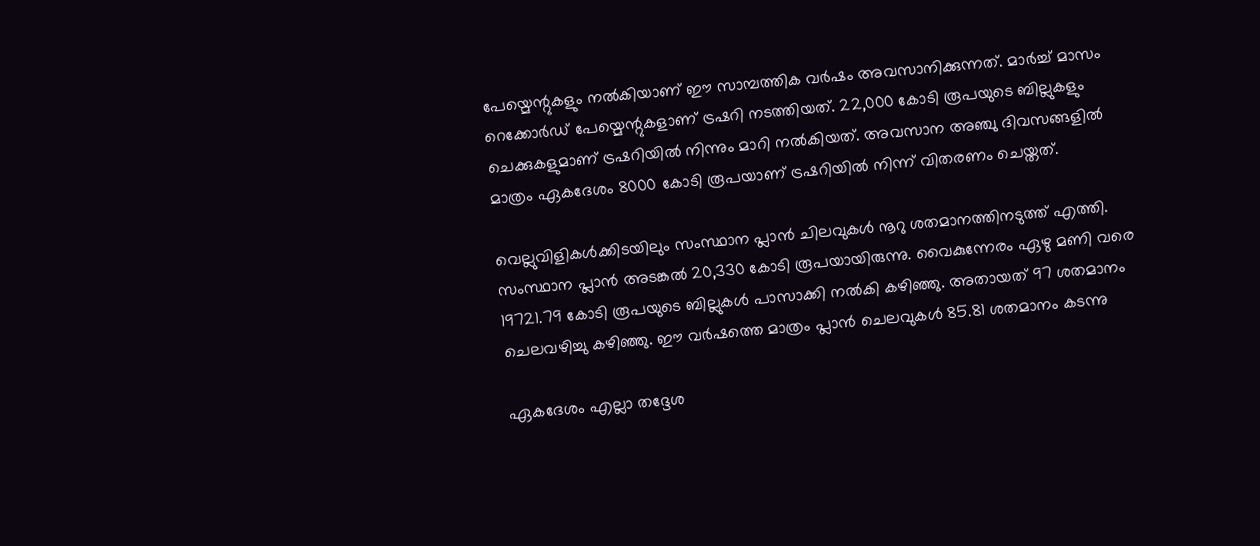പേയ്മെന്റുകളും നല്‍കിയാണ് ഈ സാമ്പത്തിക വര്‍ഷം അവസാനിക്കുന്നത്. മാര്‍ച്ച്‌ മാസം റെക്കോര്‍ഡ് പേയ്മെന്റുകളാണ് ട്രഷറി നടത്തിയത്. 22,000 കോടി രൂപയുടെ ബില്ലുകളും ചെക്കുകളുമാണ് ട്രഷറിയില്‍ നിന്നും മാറി നല്‍കിയത്. അവസാന അഞ്ചു ദിവസങ്ങളില്‍ മാത്രം ഏകദേശം 8000 കോടി രൂപയാണ് ട്രഷറിയില്‍ നിന്ന് വിതരണം ചെയ്തത്.

വെല്ലുവിളികള്‍ക്കിടയിലും സംസ്ഥാന പ്ലാന്‍ ചിലവുകള്‍ നൂറു ശതമാനത്തിനടുത്ത് എത്തി. സംസ്ഥാന പ്ലാന്‍ അടങ്കല്‍ 20,330 കോടി രൂപയായിരുന്നു. വൈകുന്നേരം ഏഴു മണി വരെ 19721.79 കോടി രൂപയുടെ ബില്ലുകള്‍ പാസാക്കി നല്‍കി കഴിഞ്ഞു. അതായത് 97 ശതമാനം ചെലവഴിച്ചു കഴിഞ്ഞു. ഈ വര്‍ഷത്തെ മാത്രം പ്ലാന്‍ ചെലവുകള്‍ 85.81 ശതമാനം കടന്നു

ഏകദേശം എല്ലാ തദ്ദേശ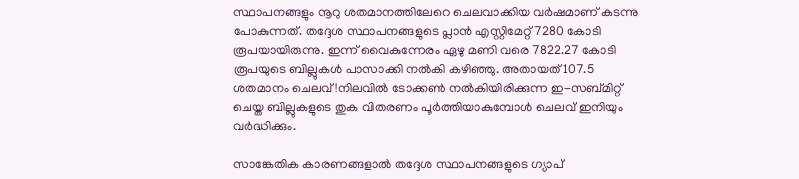സ്ഥാപനങ്ങളും നൂറു ശതമാനത്തിലേറെ ചെലവാക്കിയ വര്‍ഷമാണ് കടന്നു പോകുന്നത്. തദ്ദേശ സ്ഥാപനങ്ങളുടെ പ്ലാന്‍ എസ്റ്റിമേറ്റ് 7280 കോടി രൂപയായിരുന്നു. ഇന്ന് വൈകുന്നേരം ഏഴു മണി വരെ 7822.27 കോടി രൂപയുടെ ബില്ലുകള്‍ പാസാക്കി നല്‍കി കഴിഞ്ഞു. അതായത് 107.5 ശതമാനം ചെലവ് !നിലവില്‍ ടോക്കണ്‍ നല്‍കിയിരിക്കുന്ന ഇ-സബ്മിറ്റ് ചെയ്ത ബില്ലുകളുടെ തുക വിതരണം പൂര്‍ത്തിയാകുമ്പോള്‍ ചെലവ് ഇനിയും വര്‍ദ്ധിക്കും.

സാങ്കേതിക കാരണങ്ങളാല്‍ തദ്ദേശ സ്ഥാപനങ്ങളുടെ ഗ്യാപ്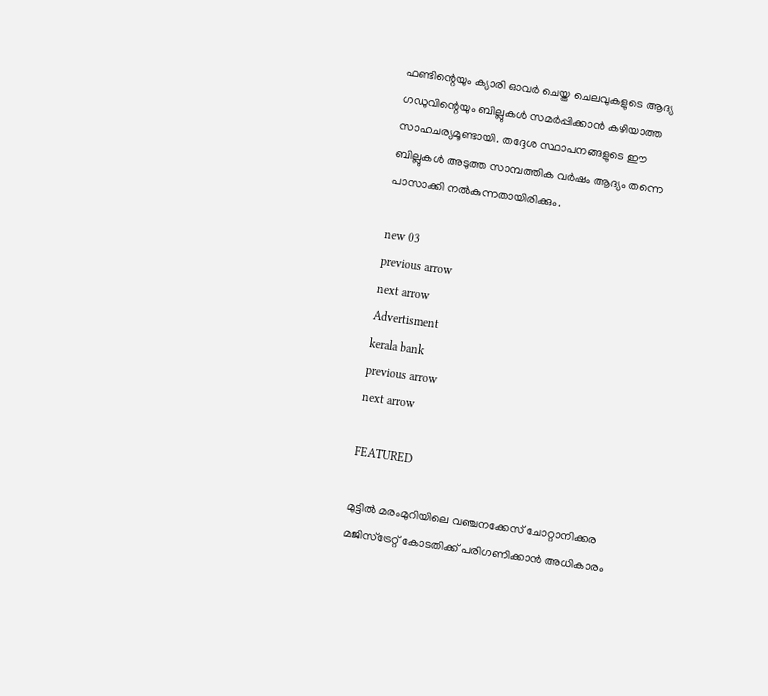ഫണ്ടിന്റെയും ക്യാരി ഓവര്‍ ചെയ്ത ചെലവുകളുടെ ആദ്യ ഗഡുവിന്റെയും ബില്ലുകള്‍ സമര്‍പ്പിക്കാന്‍ കഴിയാത്ത സാഹചര്യമൂണ്ടായി. തദ്ദേശ സ്ഥാപനങ്ങളുടെ ഈ ബില്ലുകള്‍ അടുത്ത സാമ്പത്തിക വര്‍ഷം ആദ്യം തന്നെ പാസാക്കി നല്‍കുന്നതായിരിക്കും.

new 03
previous arrow
next arrow
Advertisment
kerala bank
previous arrow
next arrow

FEATURED

മുട്ടിൽ മരംമുറിയിലെ വഞ്ചനക്കേസ് ചോറ്റാനിക്കര മജിസ്‌ട്രേറ്റ് കോടതിക്ക് പരിഗണിക്കാൻ അധികാരം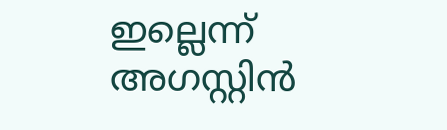ഇല്ലെന്ന് അഗസ്റ്റിൻ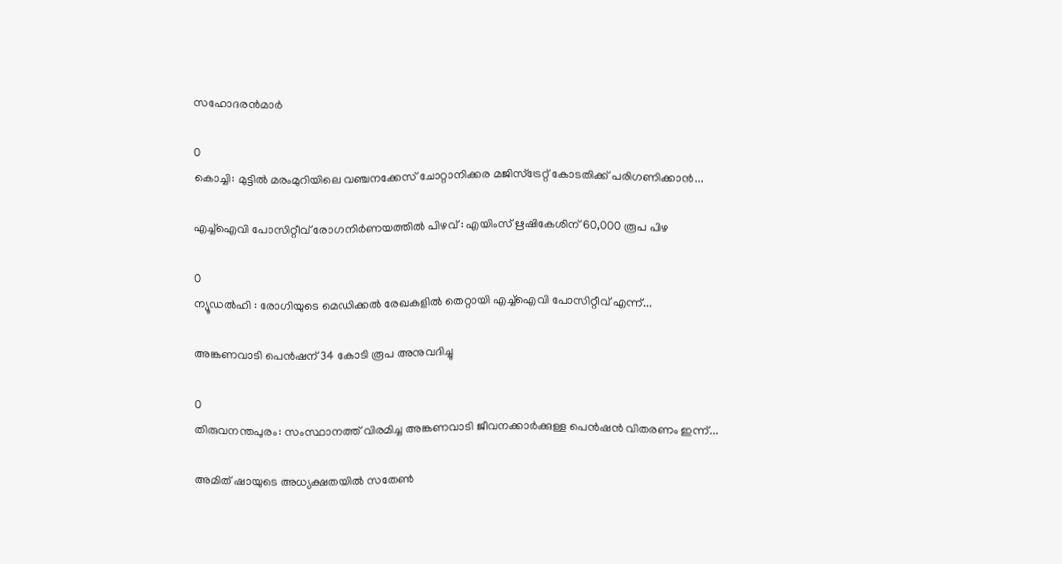സഹോദരൻമാർ

0
കൊച്ചി: മുട്ടിൽ മരംമുറിയിലെ വഞ്ചനക്കേസ് ചോറ്റാനിക്കര മജിസ്‌ട്രേറ്റ് കോടതിക്ക് പരിഗണിക്കാൻ...

എച്ച്ഐവി പോസിറ്റീവ് രോഗനിർണയത്തിൽ പിഴവ് : എയിംസ് ഋഷികേശിന് 60,000 രൂപ പിഴ

0
ന്യൂഡൽഹി : രോഗിയുടെ മെഡിക്കൽ രേഖകളിൽ തെറ്റായി എച്ച്ഐവി പോസിറ്റീവ് എന്ന്...

അങ്കണവാടി പെൻഷന് 34 കോടി രൂപ അനുവദിച്ചു

0
തിരുവനന്തപുരം: സംസ്ഥാനത്ത് വിരമിച്ച അങ്കണവാടി ജീവനക്കാർക്കുള്ള പെൻഷൻ വിതരണം ഇന്ന്...

അമിത് ഷായുടെ അധ്യക്ഷതയിൽ സതേൺ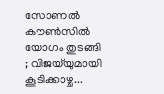സോണൽ കൗൺസിൽ യോഗം തുടങ്ങി ; വിജയ്‌യുമായി കൂടിക്കാഴ്ച...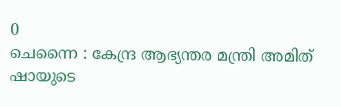0
ചെന്നൈ : കേന്ദ്ര ആഭ്യന്തര മന്ത്രി അമിത് ഷായുടെ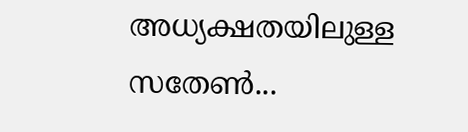അധ്യക്ഷതയിലുള്ള സതേൺ...